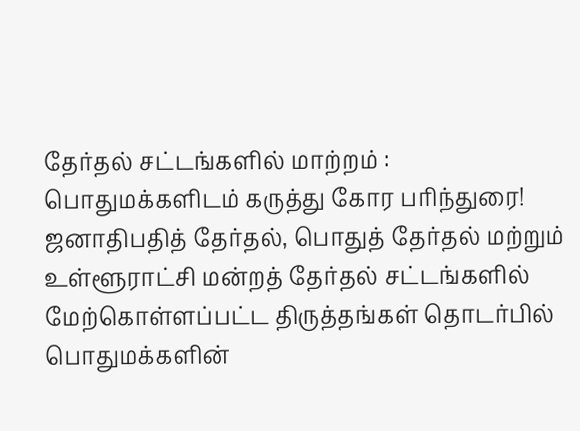தேர்தல் சட்டங்களில் மாற்றம் : பொதுமக்களிடம் கருத்து கோர பரிந்துரை!
ஜனாதிபதித் தேர்தல், பொதுத் தேர்தல் மற்றும் உள்ளூராட்சி மன்றத் தேர்தல் சட்டங்களில் மேற்கொள்ளப்பட்ட திருத்தங்கள் தொடர்பில் பொதுமக்களின்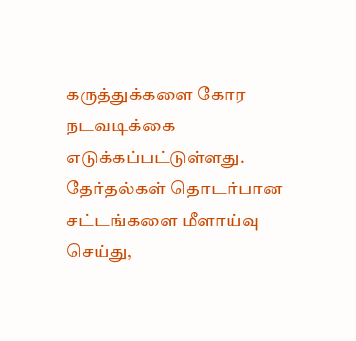கருத்துக்களை கோர நடவடிக்கை எடுக்கப்பட்டுள்ளது.
தேர்தல்கள் தொடர்பான சட்டங்களை மீளாய்வு செய்து,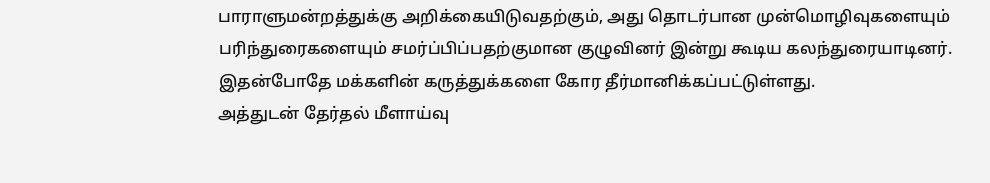பாராளுமன்றத்துக்கு அறிக்கையிடுவதற்கும், அது தொடர்பான முன்மொழிவுகளையும் பரிந்துரைகளையும் சமர்ப்பிப்பதற்குமான குழுவினர் இன்று கூடிய கலந்துரையாடினர்.
இதன்போதே மக்களின் கருத்துக்களை கோர தீர்மானிக்கப்பட்டுள்ளது.
அத்துடன் தேர்தல் மீளாய்வு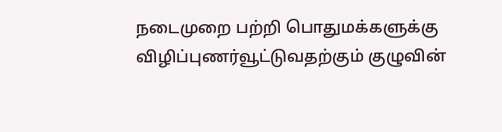நடைமுறை பற்றி பொதுமக்களுக்கு விழிப்புணர்வூட்டுவதற்கும் குழுவின்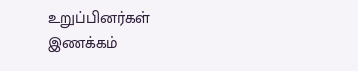உறுப்பினர்கள் இணக்கம்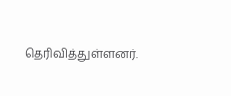தெரிவித்துள்ளனர்.